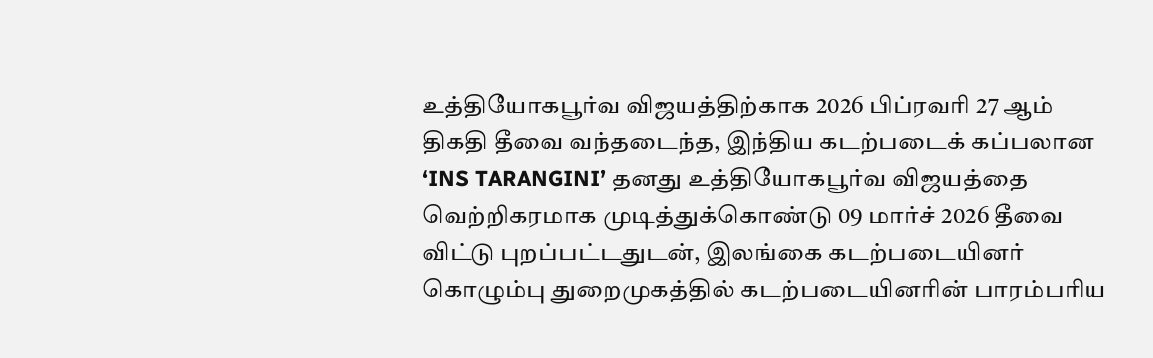உத்தியோகபூர்வ விஜயத்திற்காக 2026 பிப்ரவரி 27 ஆம் திகதி தீவை வந்தடைந்த, இந்திய கடற்படைக் கப்பலான ‘INS TARANGINI’ தனது உத்தியோகபூர்வ விஜயத்தை வெற்றிகரமாக முடித்துக்கொண்டு 09 மார்ச் 2026 தீவை விட்டு புறப்பட்டதுடன், இலங்கை கடற்படையினர் கொழும்பு துறைமுகத்தில் கடற்படையினரின் பாரம்பரிய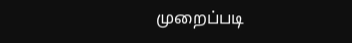முறைப்படி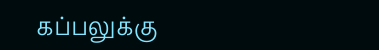கப்பலுக்கு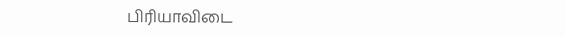பிரியாவிடை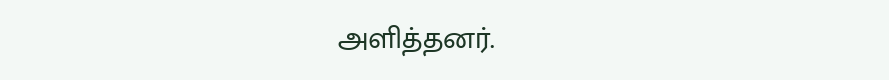அளித்தனர்.